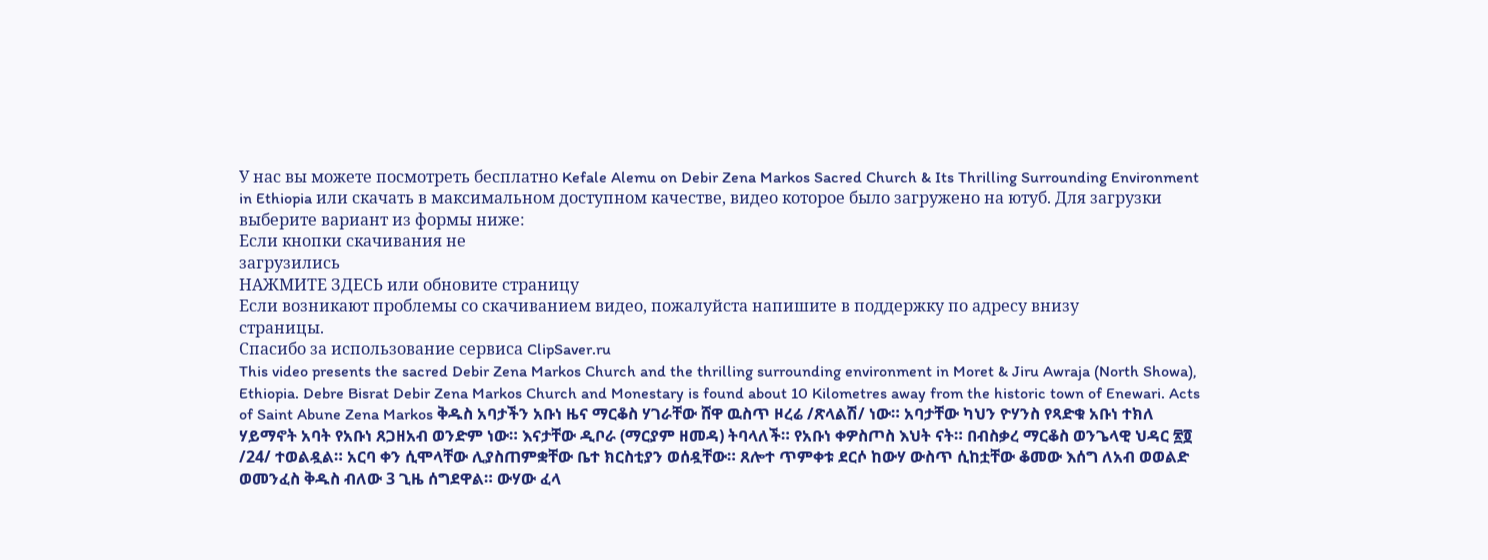У нас вы можете посмотреть бесплатно Kefale Alemu on Debir Zena Markos Sacred Church & Its Thrilling Surrounding Environment in Ethiopia или скачать в максимальном доступном качестве, видео которое было загружено на ютуб. Для загрузки выберите вариант из формы ниже:
Если кнопки скачивания не
загрузились
НАЖМИТЕ ЗДЕСЬ или обновите страницу
Если возникают проблемы со скачиванием видео, пожалуйста напишите в поддержку по адресу внизу
страницы.
Спасибо за использование сервиса ClipSaver.ru
This video presents the sacred Debir Zena Markos Church and the thrilling surrounding environment in Moret & Jiru Awraja (North Showa), Ethiopia. Debre Bisrat Debir Zena Markos Church and Monestary is found about 10 Kilometres away from the historic town of Enewari. Acts of Saint Abune Zena Markos ቅዱስ አባታችን አቡነ ዜና ማርቆስ ሃገራቸው ሸዋ ዉስጥ ዞረሬ /ጽላልሽ/ ነው። አባታቸው ካህን ዮሃንስ የጻድቁ አቡነ ተክለ ሃይማኖት አባት የአቡነ ጸጋዘአብ ወንድም ነው። እናታቸው ዲቦራ (ማርያም ዘመዳ) ትባላለች። የአቡነ ቀዎስጦስ እህት ናት። በብስቃረ ማርቆስ ወንጌላዊ ህዳር ፳፬ /24/ ተወልዷል። አርባ ቀን ሲሞላቸው ሊያስጠምቋቸው ቤተ ክርስቲያን ወሰዷቸው። ጸሎተ ጥምቀቱ ደርሶ ከውሃ ውስጥ ሲከቷቸው ቆመው እሰግ ለአብ ወወልድ ወመንፈስ ቅዱስ ብለው 3 ጊዜ ሰግደዋል። ውሃው ፈላ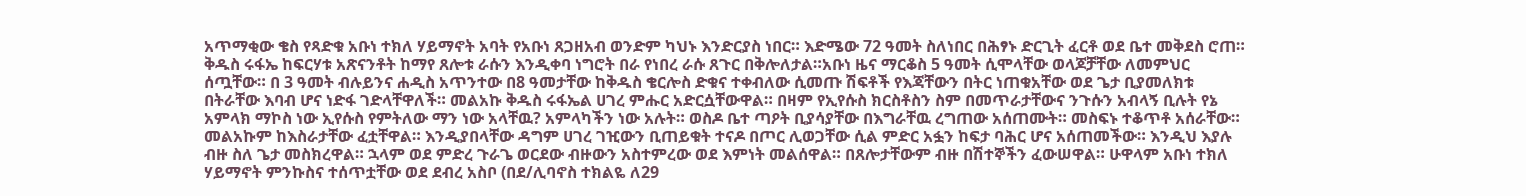አጥማቂው ቄስ የጻድቁ አቡነ ተክለ ሃይማኖት አባት የአቡነ ጸጋዘአብ ወንድም ካህኑ እንድርያስ ነበር። እድሜው 72 ዓመት ስለነበር በሕፃኑ ድርጊት ፈርቶ ወደ ቤተ መቅደስ ሮጠ። ቅዱስ ሩፋኤ ከፍርሃቱ አጽናንቶት ከማየ ጸሎቱ ራሱን እንዲቀባ ነግሮት በራ የነበረ ራሱ ጸጉር በቅሎለታል።አቡነ ዜና ማርቆስ 5 ዓመት ሲሞላቸው ወላጆቻቸው ለመምህር ሰጧቸው። በ 3 ዓመት ብሉይንና ሐዲስ አጥንተው በ8 ዓመታቸው ከቅዱስ ቄርሎስ ድቁና ተቀብለው ሲመጡ ሽፍቶች የእጃቸውን በትር ነጠቁአቸው ወደ ጌታ ቢያመለክቱ በትራቸው እባብ ሆና ነድፋ ገድላቸዋለች። መልአኩ ቅዱስ ሩፋኤል ሀገረ ምሑር አድርሷቸውዋል። በዛም የኢየሱስ ክርስቶስን ስም በመጥራታቸውና ንጉሱን አብላኝ ቢሉት የኔ አምላክ ማኮስ ነው ኢየሱስ የምትለው ማን ነው አላቸዉ? አምላካችን ነው አሉት። ወስዶ ቤተ ጣዖት ቢያሳያቸው በእግራቸዉ ረግጠው አሰጠሙት። መስፍኑ ተቆጥቶ አሰራቸው። መልአኩም ከእስራታቸው ፈቷቸዋል። እንዲያበላቸው ዳግም ሀገረ ገዢውን ቢጠይቁት ተናዶ በጦር ሊወጋቸው ሲል ምድር አፏን ከፍታ ባሕር ሆና አሰጠመችው። እንዲህ እያሉ ብዙ ስለ ጌታ መስክረዋል። ኋላም ወደ ምድረ ጉራጌ ወርደው ብዙውን አስተምረው ወደ እምነት መልሰዋል። በጸሎታቸውም ብዙ በሽተኞችን ፈውሠዋል። ሁዋላም አቡነ ተክለ ሃይማኖት ምንኩስና ተሰጥቷቸው ወደ ደብረ አስቦ (በደ/ሊባኖስ ተክልዬ ለ29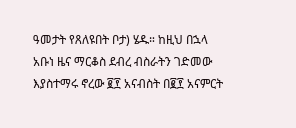ዓመታት የጸለዩበት ቦታ) ሄዱ። ከዚህ በኋላ አቡነ ዜና ማርቆስ ደብረ ብስራትን ገድመው እያስተማሩ ኖረው ፪፻ አናብስት በ፪፻ አናምርት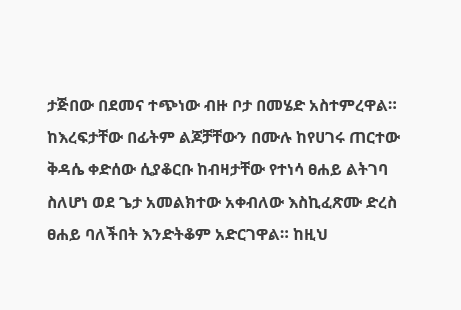ታጅበው በደመና ተጭነው ብዙ ቦታ በመሄድ አስተምረዋል። ከእረፍታቸው በፊትም ልጆቻቸውን በሙሉ ከየሀገሩ ጠርተው ቅዳሴ ቀድሰው ሲያቆርቡ ከብዛታቸው የተነሳ ፀሐይ ልትገባ ስለሆነ ወደ ጌታ አመልክተው አቀብለው እስኪፈጽሙ ድረስ ፀሐይ ባለችበት እንድትቆም አድርገዋል። ከዚህ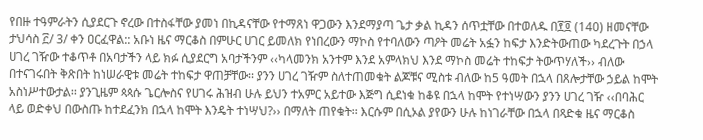የበዙ ተዓምራትን ሲያደርጉ ኖረው በተስፋቸው ያመነ በኪዳናቸው የተማጸነ ዋጋውን እንደማያጣ ጌታ ቃል ኪዳን ሰጥቷቸው በተወለዱ በ፻፬ (140) ዘመናቸው ታህሳስ ፫/ 3/ ቀን ዐርፈዋል:: አቡነ ዜና ማርቆስ በምሁር ሀገር ይመለክ የነበረውን ማኮስ የተባለውን ጣዖት መሬት አፏን ከፍታ እንድትውጠው ካደረጉት በኃላ ሀገረ ገዥው ተቆጥቶ በአባታችን ላይ ክፉ ሲያደርግ አባታችንም ‹‹ካላመንክ አንተም እንደ አምላክህ እንደ ማኮስ መሬት ተከፍታ ትውጥሃለች›› ብለው በተናገሩበት ቅጽበት ከነሠራዊቱ መሬት ተከፍታ ዋጠቻቸው፡፡ ያንን ሀገረ ገዥም ስለተጠመቁት ልጆቹና ሚስቱ ብለው ከ5 ዓመት በኋላ በጸሎታቸው ኃይል ከሞት አስነሥተውታል፡፡ ያንጊዜም ጳጳሱ ጌርሎስና የሀገሩ ሕዝብ ሁሉ ይህን ተአምር አይተው እጅግ ሲደነቁ ከቆዩ በኋላ ከሞት የተነሣውን ያንን ሀገረ ገዥ ‹‹በባሕር ላይ ወድቀህ በውስጡ ከተደፈንክ በኋላ ከሞት እንዴት ተነሣህ?›› በማለት ጠየቁት፡፡ እርሱም በሲኦል ያየውን ሁሉ ከነገራቸው በኋላ በጻድቁ ዜና ማርቆስ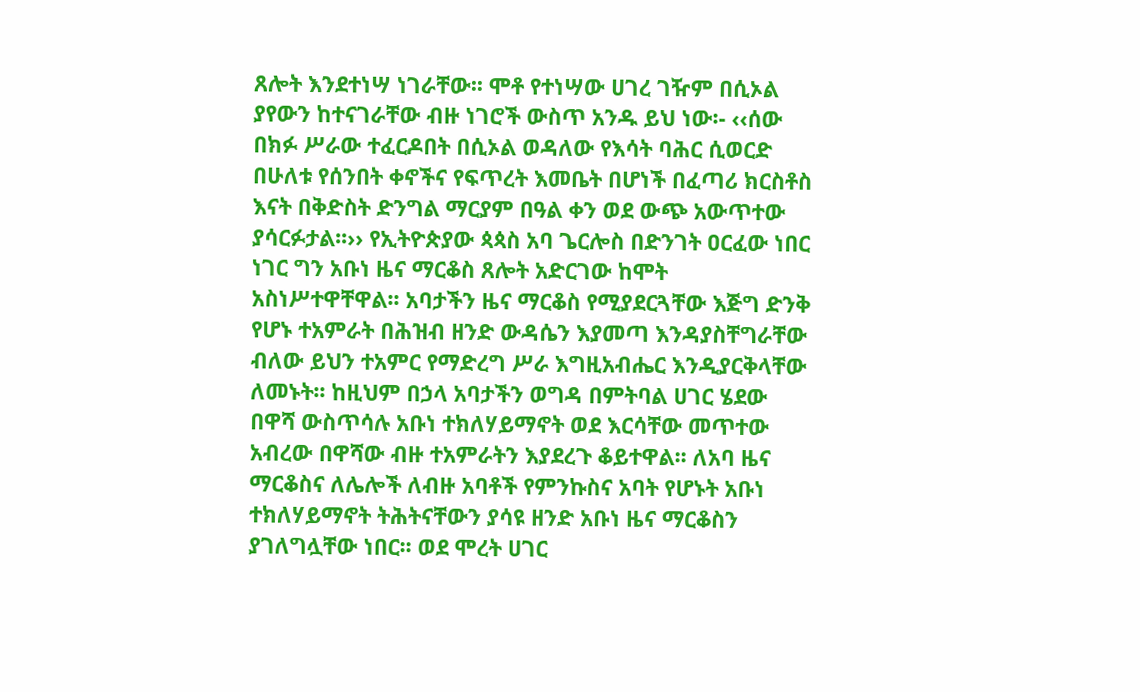ጸሎት እንደተነሣ ነገራቸው፡፡ ሞቶ የተነሣው ሀገረ ገዥም በሲኦል ያየውን ከተናገራቸው ብዙ ነገሮች ውስጥ አንዱ ይህ ነው፡- ‹‹ሰው በክፉ ሥራው ተፈርዶበት በሲኦል ወዳለው የእሳት ባሕር ሲወርድ በሁለቱ የሰንበት ቀኖችና የፍጥረት እመቤት በሆነች በፈጣሪ ክርስቶስ እናት በቅድስት ድንግል ማርያም በዓል ቀን ወደ ውጭ አውጥተው ያሳርፉታል፡፡›› የኢትዮጵያው ጳጳስ አባ ጌርሎስ በድንገት ዐርፈው ነበር ነገር ግን አቡነ ዜና ማርቆስ ጸሎት አድርገው ከሞት አስነሥተዋቸዋል፡፡ አባታችን ዜና ማርቆስ የሚያደርጓቸው እጅግ ድንቅ የሆኑ ተአምራት በሕዝብ ዘንድ ውዳሴን እያመጣ እንዳያስቸግራቸው ብለው ይህን ተአምር የማድረግ ሥራ እግዚአብሔር እንዲያርቅላቸው ለመኑት፡፡ ከዚህም በኃላ አባታችን ወግዳ በምትባል ሀገር ሄደው በዋሻ ውስጥሳሉ አቡነ ተክለሃይማኖት ወደ እርሳቸው መጥተው አብረው በዋሻው ብዙ ተአምራትን እያደረጉ ቆይተዋል፡፡ ለአባ ዜና ማርቆስና ለሌሎች ለብዙ አባቶች የምንኩስና አባት የሆኑት አቡነ ተክለሃይማኖት ትሕትናቸውን ያሳዩ ዘንድ አቡነ ዜና ማርቆስን ያገለግሏቸው ነበር፡፡ ወደ ሞረት ሀገር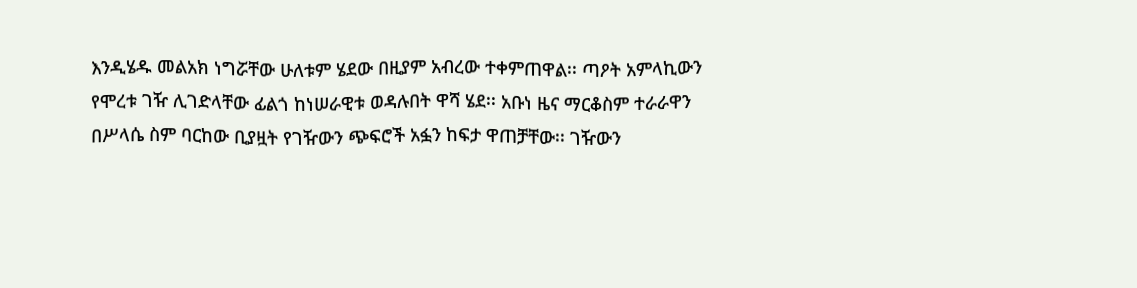እንዲሄዱ መልአክ ነግሯቸው ሁለቱም ሄደው በዚያም አብረው ተቀምጠዋል፡፡ ጣዖት አምላኪውን የሞረቱ ገዥ ሊገድላቸው ፊልጎ ከነሠራዊቱ ወዳሉበት ዋሻ ሄደ፡፡ አቡነ ዜና ማርቆስም ተራራዋን በሥላሴ ስም ባርከው ቢያዟት የገዥውን ጭፍሮች አፏን ከፍታ ዋጠቻቸው፡፡ ገዥውን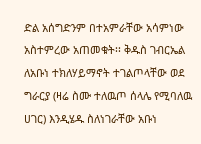ድል አሰግድንም በተአምራቸው አሳምነው አስተምረው አጠመቁት፡፡ ቅዱስ ገብርኤል ለአቡነ ተክለሃይማኖት ተገልጦላቸው ወደ ግራርያ (ዛሬ ስሙ ተለዉጦ ሰላሌ የሚባለዉ ሀገር) እንዲሄዱ ስለነገራቸው አቡነ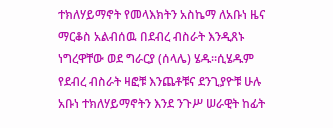ተክለሃይማኖት የመላእክትን አስኬማ ለአቡነ ዜና ማርቆስ አልብሰዉ በደብረ ብስራት እንዲጸኑ ነግረዋቸው ወደ ግራርያ (ሰላሌ) ሄዱ፡፡ሲሄዱም የደብረ ብስራት ዛፎቹ እንጨቶቹና ደንጊያዮቹ ሁሉ አቡነ ተክለሃይማኖትን እንደ ንጉሥ ሠራዊት ከፊት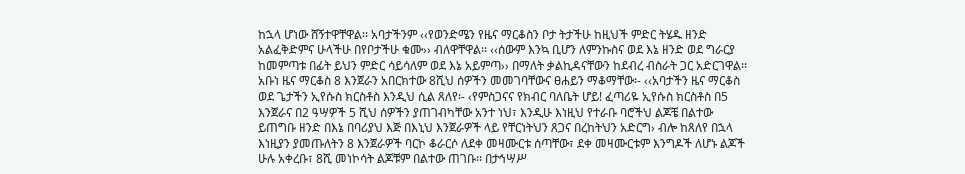ከኋላ ሆነው ሸኝተዋቸዋል፡፡ አባታችንም ‹‹የወንድሜን የዜና ማርቆስን ቦታ ትታችሁ ከዚህች ምድር ትሄዱ ዘንድ አልፈቅድምና ሁላችሁ በየቦታችሁ ቁሙ›› ብለዋቸዋል፡፡ ‹‹ሰውም እንኳ ቢሆን ለምንኩስና ወደ እኔ ዘንድ ወደ ግራርያ ከመምጣቱ በፊት ይህን ምድር ሳይሳለም ወደ እኔ አይምጣ›› በማለት ቃልኪዳናቸውን ከደብረ ብስራት ጋር አድርገዋል፡፡ አቡነ ዜና ማርቆስ 8 እንጀራን አበርክተው 8ሺህ ሰዎችን መመገባቸውና ፀሐይን ማቆማቸው፡- ‹‹አባታችን ዜና ማርቆስ ወደ ጌታችን ኢየሱስ ክርስቶስ እንዲህ ሲል ጸለየ፡- ‹የምስጋናና የክብር ባለቤት ሆይ! ፈጣሪዬ ኢየሱስ ክርስቶስ በ5 እንጀራና በ2 ዓሣዎች 5 ሺህ ሰዎችን ያጠገብካቸው አንተ ነህ፣ እንዲሁ እነዚህ የተራቡ ባሮችህ ልጆቼ በልተው ይጠግቡ ዘንድ በእኔ በባሪያህ እጅ በእኒህ እንጀራዎች ላይ የቸርነትህን ጸጋና በረከትህን አድርግ› ብሎ ከጸለየ በኋላ እነዚያን ያመጡለትን 8 እንጀራዎች ባርኮ ቆራርሶ ለደቀ መዛሙርቱ ሰጣቸው፣ ደቀ መዛሙርቱም እንግዶች ለሆኑ ልጆች ሁሉ አቀረቡ፣ 8ሺ መነኮሳት ልጆቹም በልተው ጠገቡ፡፡ በታኅሣሥ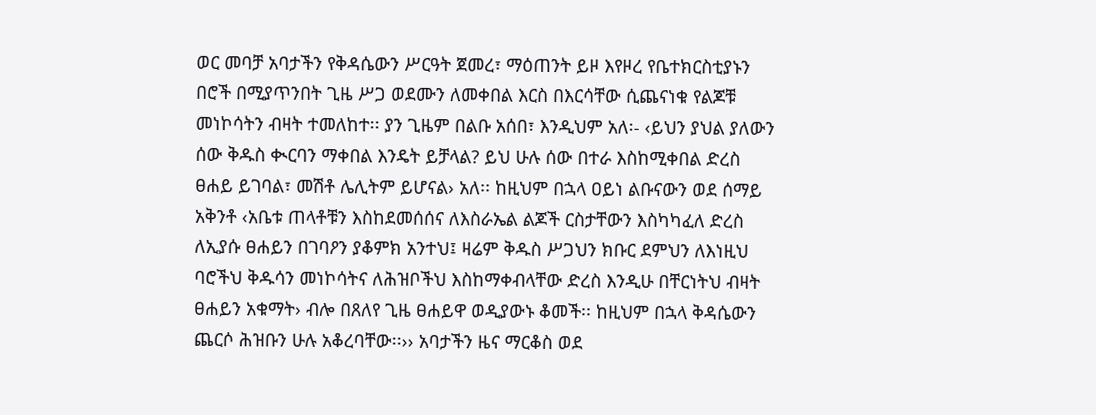ወር መባቻ አባታችን የቅዳሴውን ሥርዓት ጀመረ፣ ማዕጠንት ይዞ እየዞረ የቤተክርስቲያኑን በሮች በሚያጥንበት ጊዜ ሥጋ ወደሙን ለመቀበል እርስ በእርሳቸው ሲጨናነቁ የልጆቹ መነኮሳትን ብዛት ተመለከተ፡፡ ያን ጊዜም በልቡ አሰበ፣ እንዲህም አለ፡- ‹ይህን ያህል ያለውን ሰው ቅዱስ ቊርባን ማቀበል እንዴት ይቻላል? ይህ ሁሉ ሰው በተራ እስከሚቀበል ድረስ ፀሐይ ይገባል፣ መሽቶ ሌሊትም ይሆናል› አለ፡፡ ከዚህም በኋላ ዐይነ ልቡናውን ወደ ሰማይ አቅንቶ ‹አቤቱ ጠላቶቹን እስከደመሰሰና ለእስራኤል ልጆች ርስታቸውን እስካካፈለ ድረስ ለኢያሱ ፀሐይን በገባዖን ያቆምክ አንተህ፤ ዛሬም ቅዱስ ሥጋህን ክቡር ደምህን ለእነዚህ ባሮችህ ቅዱሳን መነኮሳትና ለሕዝቦችህ እስከማቀብላቸው ድረስ እንዲሁ በቸርነትህ ብዛት ፀሐይን አቁማት› ብሎ በጸለየ ጊዜ ፀሐይዋ ወዲያውኑ ቆመች፡፡ ከዚህም በኋላ ቅዳሴውን ጨርሶ ሕዝቡን ሁሉ አቆረባቸው፡፡›› አባታችን ዜና ማርቆስ ወደ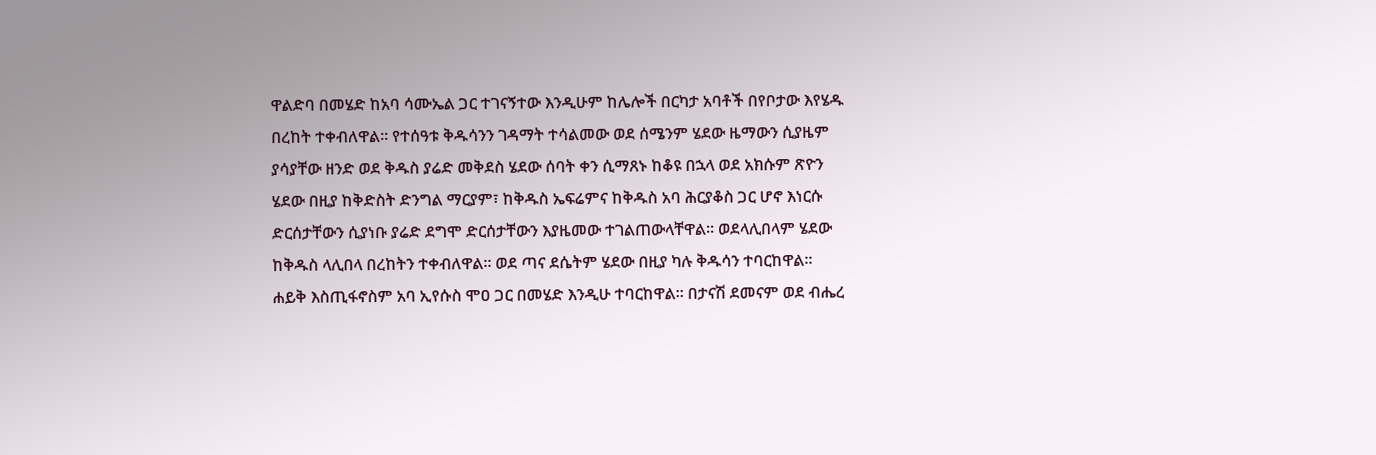ዋልድባ በመሄድ ከአባ ሳሙኤል ጋር ተገናኝተው እንዲሁም ከሌሎች በርካታ አባቶች በየቦታው እየሄዱ በረከት ተቀብለዋል፡፡ የተሰዓቱ ቅዱሳንን ገዳማት ተሳልመው ወደ ሰሜንም ሄደው ዜማውን ሲያዜም ያሳያቸው ዘንድ ወደ ቅዱስ ያሬድ መቅደስ ሄደው ሰባት ቀን ሲማጸኑ ከቆዩ በኋላ ወደ አክሱም ጽዮን ሄደው በዚያ ከቅድስት ድንግል ማርያም፣ ከቅዱስ ኤፍሬምና ከቅዱስ አባ ሕርያቆስ ጋር ሆኖ እነርሱ ድርሰታቸውን ሲያነቡ ያሬድ ደግሞ ድርሰታቸውን እያዜመው ተገልጠውላቸዋል፡፡ ወደላሊበላም ሄደው ከቅዱስ ላሊበላ በረከትን ተቀብለዋል፡፡ ወደ ጣና ደሴትም ሄደው በዚያ ካሉ ቅዱሳን ተባርከዋል፡፡ ሐይቅ እስጢፋኖስም አባ ኢየሱስ ሞዐ ጋር በመሄድ እንዲሁ ተባርከዋል፡፡ በታናሽ ደመናም ወደ ብሔረ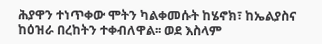ሕያዋን ተነጥቀው ሞትን ካልቀመሱት ከሄኖክ፣ ከኤልያስና ከዕዝራ በረከትን ተቀብለዋል፡፡ ወደ እስላም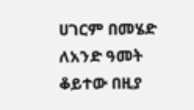ሀገርም በመሄድ ለአንድ ዓመት ቆይተው በዚያ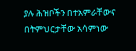ያሉ ሕዝቦችን በተአምራቸውና በትምህርታቸው አሳምነው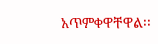አጥምቀዋቸዋል፡፡